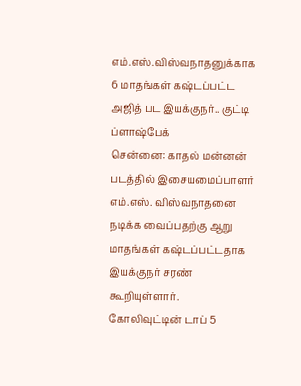எம்.எஸ்.விஸ்வநாதனுக்காக 6 மாதங்கள் கஷ்டப்பட்ட அஜித் பட இயக்குநர்.. குட்டி ப்ளாஷ்பேக்
சென்னை: காதல் மன்னன் படத்தில் இசையமைப்பாளர் எம்.எஸ். விஸ்வநாதனை நடிக்க வைப்பதற்கு ஆறு மாதங்கள் கஷ்டப்பட்டதாக இயக்குநர் சரண் கூறியுள்ளார்.
கோலிவுட்டின் டாப் 5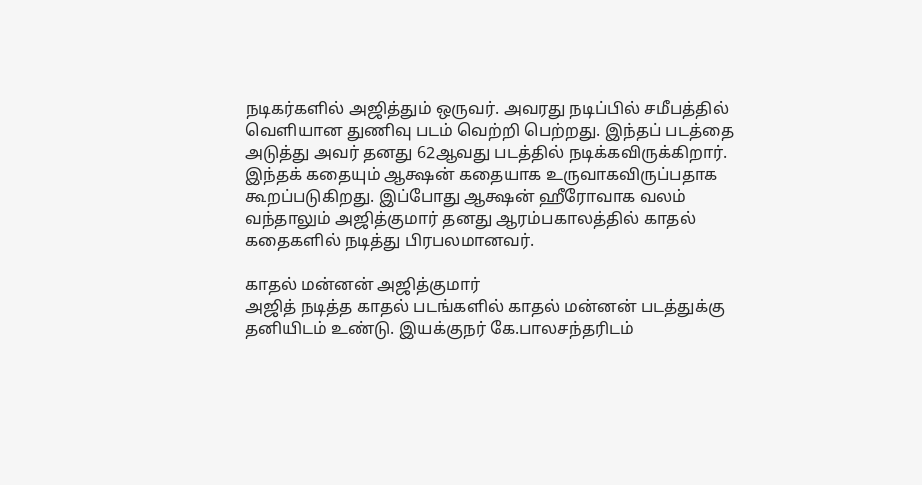நடிகர்களில் அஜித்தும் ஒருவர். அவரது நடிப்பில் சமீபத்தில் வெளியான துணிவு படம் வெற்றி பெற்றது. இந்தப் படத்தை அடுத்து அவர் தனது 62ஆவது படத்தில் நடிக்கவிருக்கிறார். இந்தக் கதையும் ஆக்ஷன் கதையாக உருவாகவிருப்பதாக கூறப்படுகிறது. இப்போது ஆக்ஷன் ஹீரோவாக வலம் வந்தாலும் அஜித்குமார் தனது ஆரம்பகாலத்தில் காதல் கதைகளில் நடித்து பிரபலமானவர்.

காதல் மன்னன் அஜித்குமார்
அஜித் நடித்த காதல் படங்களில் காதல் மன்னன் படத்துக்கு தனியிடம் உண்டு. இயக்குநர் கே.பாலசந்தரிடம்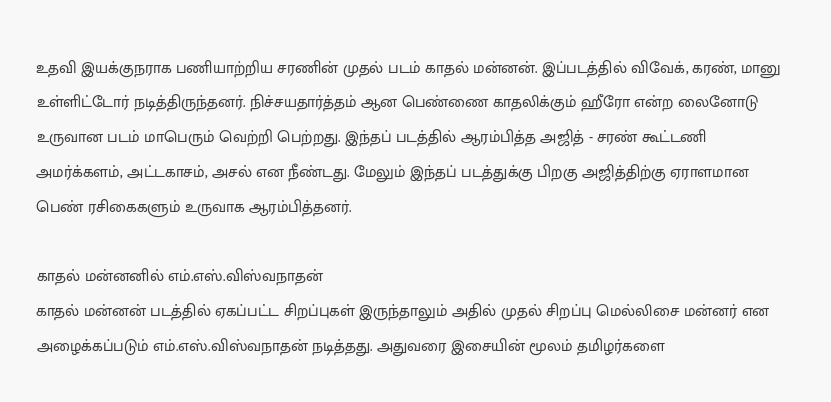உதவி இயக்குநராக பணியாற்றிய சரணின் முதல் படம் காதல் மன்னன். இப்படத்தில் விவேக், கரண், மானு உள்ளிட்டோர் நடித்திருந்தனர். நிச்சயதார்த்தம் ஆன பெண்ணை காதலிக்கும் ஹீரோ என்ற லைனோடு உருவான படம் மாபெரும் வெற்றி பெற்றது. இந்தப் படத்தில் ஆரம்பித்த அஜித் - சரண் கூட்டணி அமர்க்களம், அட்டகாசம், அசல் என நீண்டது. மேலும் இந்தப் படத்துக்கு பிறகு அஜித்திற்கு ஏராளமான பெண் ரசிகைகளும் உருவாக ஆரம்பித்தனர்.

காதல் மன்னனில் எம்.எஸ்.விஸ்வநாதன்
காதல் மன்னன் படத்தில் ஏகப்பட்ட சிறப்புகள் இருந்தாலும் அதில் முதல் சிறப்பு மெல்லிசை மன்னர் என அழைக்கப்படும் எம்.எஸ்.விஸ்வநாதன் நடித்தது. அதுவரை இசையின் மூலம் தமிழர்களை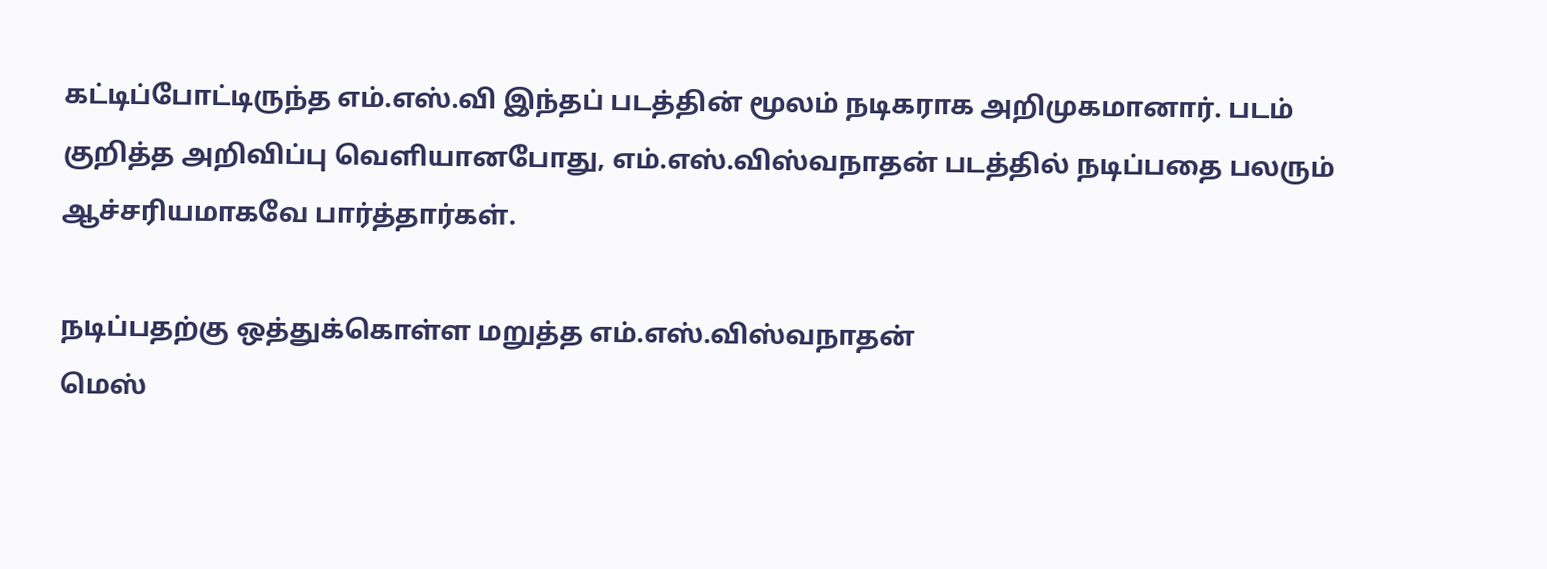கட்டிப்போட்டிருந்த எம்.எஸ்.வி இந்தப் படத்தின் மூலம் நடிகராக அறிமுகமானார். படம் குறித்த அறிவிப்பு வெளியானபோது, எம்.எஸ்.விஸ்வநாதன் படத்தில் நடிப்பதை பலரும் ஆச்சரியமாகவே பார்த்தார்கள்.

நடிப்பதற்கு ஒத்துக்கொள்ள மறுத்த எம்.எஸ்.விஸ்வநாதன்
மெஸ்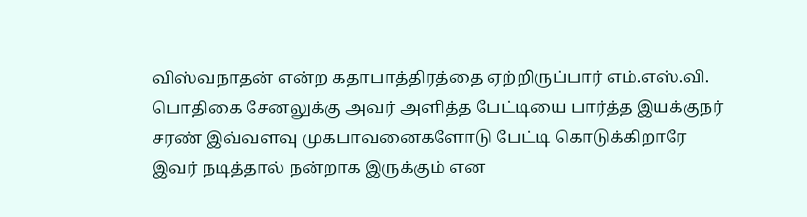விஸ்வநாதன் என்ற கதாபாத்திரத்தை ஏற்றிருப்பார் எம்.எஸ்.வி. பொதிகை சேனலுக்கு அவர் அளித்த பேட்டியை பார்த்த இயக்குநர் சரண் இவ்வளவு முகபாவனைகளோடு பேட்டி கொடுக்கிறாரே இவர் நடித்தால் நன்றாக இருக்கும் என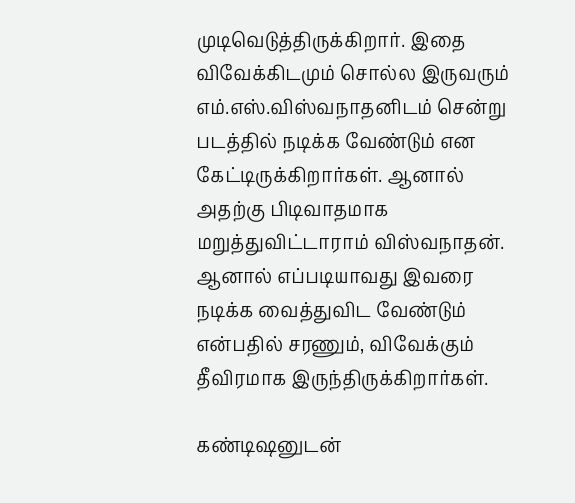முடிவெடுத்திருக்கிறார். இதை விவேக்கிடமும் சொல்ல இருவரும் எம்.எஸ்.விஸ்வநாதனிடம் சென்று படத்தில் நடிக்க வேண்டும் என கேட்டிருக்கிறார்கள். ஆனால் அதற்கு பிடிவாதமாக மறுத்துவிட்டாராம் விஸ்வநாதன். ஆனால் எப்படியாவது இவரை நடிக்க வைத்துவிட வேண்டும் என்பதில் சரணும், விவேக்கும் தீவிரமாக இருந்திருக்கிறார்கள்.

கண்டிஷனுடன்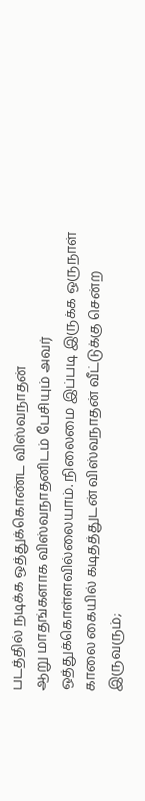படத்தில் நடிக்க ஒத்துக்கொண்ட விஸ்வநாதன்
ஆறு மாதங்களாக விஸ்வநாதனிடம் பேசியும் அவர் ஒத்துக்கொள்ளவில்லையாம். நிலைமை இப்படி இருக்க ஒருநாள் காலை கையில் கடிதத்துடன் விஸ்வநாதன் வீட்டுக்கு சென்ற இருவரும்;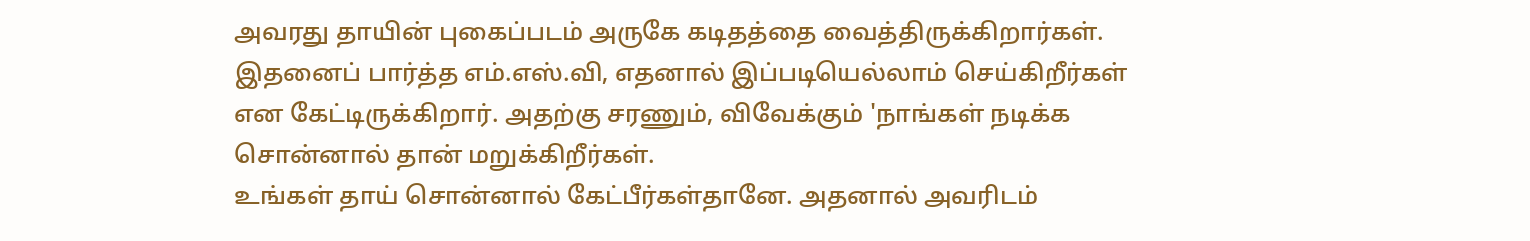அவரது தாயின் புகைப்படம் அருகே கடிதத்தை வைத்திருக்கிறார்கள். இதனைப் பார்த்த எம்.எஸ்.வி, எதனால் இப்படியெல்லாம் செய்கிறீர்கள் என கேட்டிருக்கிறார். அதற்கு சரணும், விவேக்கும் 'நாங்கள் நடிக்க சொன்னால் தான் மறுக்கிறீர்கள்.
உங்கள் தாய் சொன்னால் கேட்பீர்கள்தானே. அதனால் அவரிடம்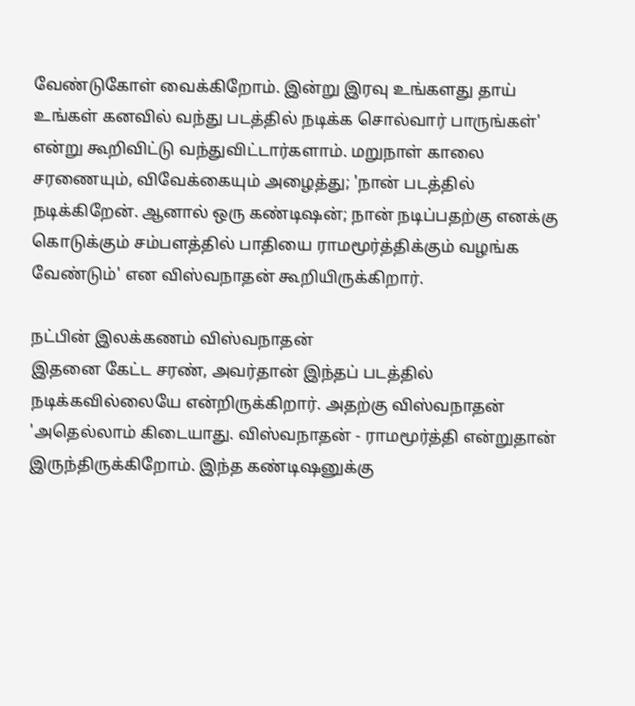வேண்டுகோள் வைக்கிறோம். இன்று இரவு உங்களது தாய் உங்கள் கனவில் வந்து படத்தில் நடிக்க சொல்வார் பாருங்கள்' என்று கூறிவிட்டு வந்துவிட்டார்களாம். மறுநாள் காலை சரணையும், விவேக்கையும் அழைத்து; 'நான் படத்தில் நடிக்கிறேன். ஆனால் ஒரு கண்டிஷன்; நான் நடிப்பதற்கு எனக்கு கொடுக்கும் சம்பளத்தில் பாதியை ராமமூர்த்திக்கும் வழங்க வேண்டும்' என விஸ்வநாதன் கூறியிருக்கிறார்.

நட்பின் இலக்கணம் விஸ்வநாதன்
இதனை கேட்ட சரண், அவர்தான் இந்தப் படத்தில் நடிக்கவில்லையே என்றிருக்கிறார். அதற்கு விஸ்வநாதன் 'அதெல்லாம் கிடையாது. விஸ்வநாதன் - ராமமூர்த்தி என்றுதான் இருந்திருக்கிறோம். இந்த கண்டிஷனுக்கு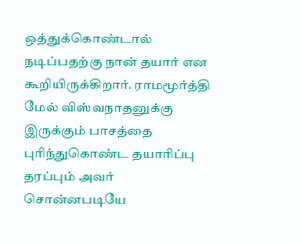ஒத்துக்கொண்டால் நடிப்பதற்கு நான் தயார் என கூறியிருக்கிறார். ராமமூர்த்தி மேல் விஸ்வநாதனுக்கு இருக்கும் பாசத்தை புரிந்துகொண்ட தயாரிப்பு தரப்பும் அவர் சொன்னபடியே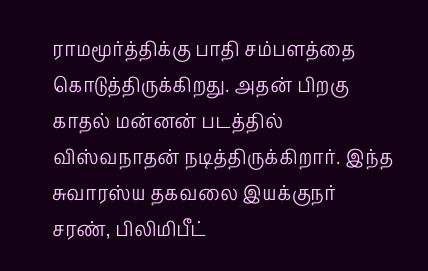ராமமூர்த்திக்கு பாதி சம்பளத்தை கொடுத்திருக்கிறது. அதன் பிறகு காதல் மன்னன் படத்தில் விஸ்வநாதன் நடித்திருக்கிறார். இந்த சுவாரஸ்ய தகவலை இயக்குநர் சரண், பிலிமிபீட்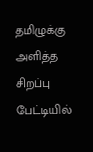தமிழுக்கு அளித்த சிறப்பு பேட்டியில்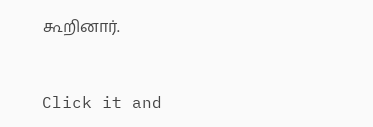கூறினார்.


Click it and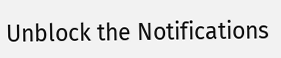Unblock the Notifications